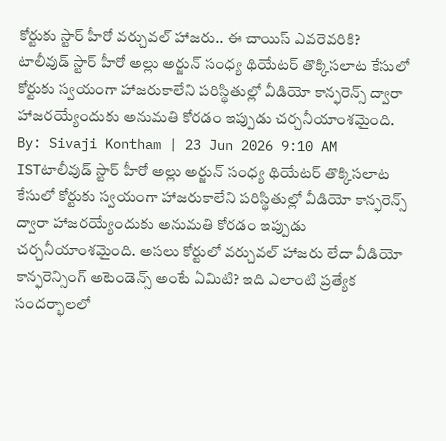కోర్టుకు స్టార్ హీరో వర్చువల్ హాజరు.. ఈ చాయిస్ ఎవరెవరికి?
టాలీవుడ్ స్టార్ హీరో అల్లు అర్జున్ సంధ్య థియేటర్ తొక్కిసలాట కేసులో కోర్టుకు స్వయంగా హాజరుకాలేని పరిస్థితుల్లో వీడియో కాన్ఫరెన్స్ ద్వారా హాజరయ్యేందుకు అనుమతి కోరడం ఇప్పుడు చర్చనీయాంశమైంది.
By: Sivaji Kontham | 23 Jun 2026 9:10 AM ISTటాలీవుడ్ స్టార్ హీరో అల్లు అర్జున్ సంధ్య థియేటర్ తొక్కిసలాట కేసులో కోర్టుకు స్వయంగా హాజరుకాలేని పరిస్థితుల్లో వీడియో కాన్ఫరెన్స్ ద్వారా హాజరయ్యేందుకు అనుమతి కోరడం ఇప్పుడు చర్చనీయాంశమైంది. అసలు కోర్టులో వర్చువల్ హాజరు లేదా వీడియో కాన్ఫరెన్సింగ్ అటెండెన్స్ అంటే ఏమిటి? ఇది ఎలాంటి ప్రత్యేక సందర్భాలలో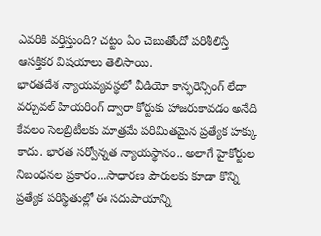ఎవరికి వర్తిస్తుంది? చట్టం ఏం చెబుతోందో పరిశీలిస్తే ఆసక్తికర విషయాలు తెలిసాయి.
భారతదేశ న్యాయవ్యవస్థలో వీడియో కాన్ఫరెన్సింగ్ లేదా వర్చువల్ హియరింగ్ ద్వారా కోర్టుకు హాజరుకావడం అనేది కేవలం సెలబ్రిటీలకు మాత్రమే పరిమితమైన ప్రత్యేక హక్కు కాదు. భారత సర్వోన్నత న్యాయస్థానం.. అలాగే హైకోర్టుల నిబంధనల ప్రకారం...సాధారణ పౌరులకు కూడా కొన్ని ప్రత్యేక పరిస్థితుల్లో ఈ సదుపాయాన్ని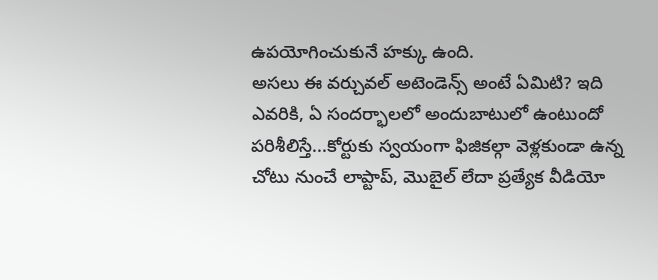ఉపయోగించుకునే హక్కు ఉంది.
అసలు ఈ వర్చువల్ అటెండెన్స్ అంటే ఏమిటి? ఇది ఎవరికి, ఏ సందర్భాలలో అందుబాటులో ఉంటుందో పరిశీలిస్తే...కోర్టుకు స్వయంగా ఫిజికల్గా వెళ్లకుండా ఉన్న చోటు నుంచే లాప్టాప్, మొబైల్ లేదా ప్రత్యేక వీడియో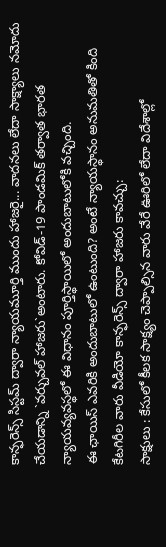కాన్ఫరెన్స్ సిస్టమ్ ద్వారా న్యాయమూర్తి ముందు హాజరై... వాదనలు లేదా సాక్ష్యాలు నమోదు చేయడాన్ని `వర్చువల్ హాజరు`అంటారు. కోవిడ్-19 పాండమిక్ తర్వాత భారత న్యాయవ్యవస్థలో ఈ విధానం పూర్తిస్థాయిలో అందుబాటులోకి వచ్చింది.
ఈ ఛాయిస్ ఎవరికి అందుబాటులో ఉంటుంది? అంటే న్యాయస్థానం అనుమతితో కింది కేటగిరీల వారు వీడియో కాన్ఫరెన్స్ ద్వారా హాజరు కావచ్చు:
సాక్షులు : కేసులో కీలక సాక్ష్యం చెప్పాల్సిన వారు వేరే ఊరిలో లేదా విదేశాల్లో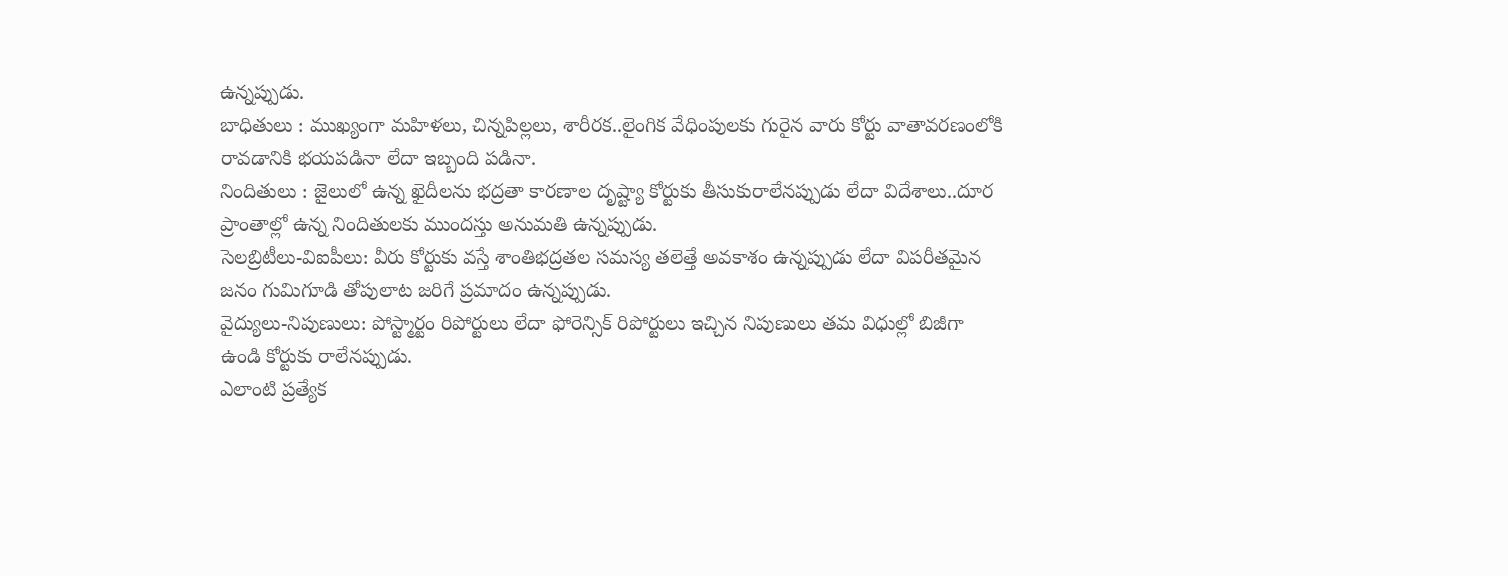ఉన్నప్పుడు.
బాధితులు : ముఖ్యంగా మహిళలు, చిన్నపిల్లలు, శారీరక..లైంగిక వేధింపులకు గురైన వారు కోర్టు వాతావరణంలోకి రావడానికి భయపడినా లేదా ఇబ్బంది పడినా.
నిందితులు : జైలులో ఉన్న ఖైదీలను భద్రతా కారణాల దృష్ట్యా కోర్టుకు తీసుకురాలేనప్పుడు లేదా విదేశాలు..దూర ప్రాంతాల్లో ఉన్న నిందితులకు ముందస్తు అనుమతి ఉన్నప్పుడు.
సెలబ్రిటీలు-విఐపీలు: వీరు కోర్టుకు వస్తే శాంతిభద్రతల సమస్య తలెత్తే అవకాశం ఉన్నప్పుడు లేదా విపరీతమైన జనం గుమిగూడి తోపులాట జరిగే ప్రమాదం ఉన్నప్పుడు.
వైద్యులు-నిపుణులు: పోస్ట్మార్టం రిపోర్టులు లేదా ఫోరెన్సిక్ రిపోర్టులు ఇచ్చిన నిపుణులు తమ విధుల్లో బిజీగా ఉండి కోర్టుకు రాలేనప్పుడు.
ఎలాంటి ప్రత్యేక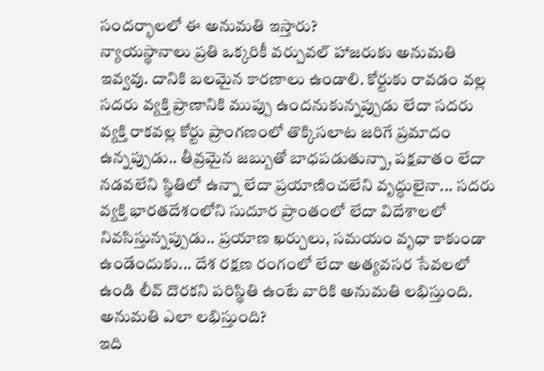సందర్భాలలో ఈ అనుమతి ఇస్తారు?
న్యాయస్థానాలు ప్రతి ఒక్కరికీ వర్చువల్ హాజరుకు అనుమతి ఇవ్వవు. దానికి బలమైన కారణాలు ఉండాలి. కోర్టుకు రావడం వల్ల సదరు వ్యక్తి ప్రాణానికి ముప్పు ఉందనుకున్నప్పుడు లేదా సదరు వ్యక్తి రాకవల్ల కోర్టు ప్రాంగణంలో తొక్కిసలాట జరిగే ప్రమాదం ఉన్నప్పుడు.. తీవ్రమైన జబ్బుతో బాధపడుతున్నా, పక్షవాతం లేదా నడవలేని స్థితిలో ఉన్నా లేదా ప్రయాణించలేని వృద్ధులైనా... సదరు వ్యక్తి భారతదేశంలోని సుదూర ప్రాంతంలో లేదా విదేశాలలో నివసిస్తున్నప్పుడు.. ప్రయాణ ఖర్చులు, సమయం వృధా కాకుండా ఉండేందుకు... దేశ రక్షణ రంగంలో లేదా అత్యవసర సేవలలో ఉండి లీవ్ దొరకని పరిస్థితి ఉంటే వారికి అనుమతి లభిస్తుంది.
అనుమతి ఎలా లభిస్తుంది?
ఇది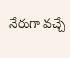నేరుగా వచ్చే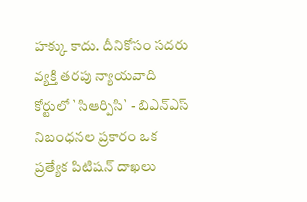హక్కు కాదు. దీనికోసం సదరు వ్యక్తి తరపు న్యాయవాది కోర్టులో `సిఆర్పిసి` - బిఎన్ఎస్ నిబంధనల ప్రకారం ఒక ప్రత్యేక పిటిషన్ దాఖలు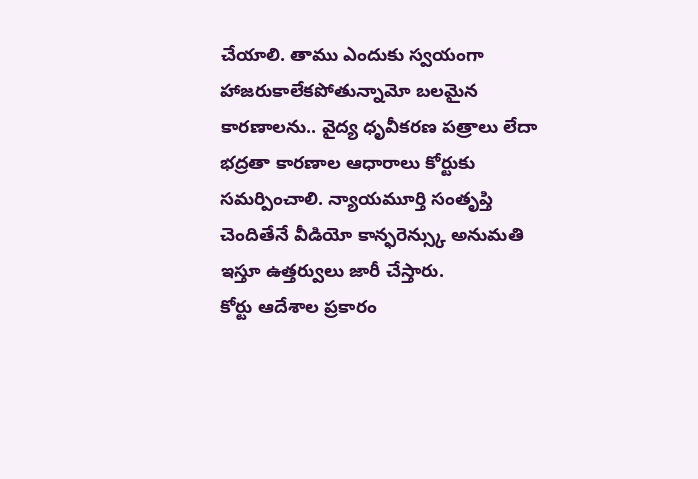చేయాలి. తాము ఎందుకు స్వయంగా హాజరుకాలేకపోతున్నామో బలమైన కారణాలను.. వైద్య ధృవీకరణ పత్రాలు లేదా భద్రతా కారణాల ఆధారాలు కోర్టుకు సమర్పించాలి. న్యాయమూర్తి సంతృప్తి చెందితేనే వీడియో కాన్ఫరెన్స్కు అనుమతి ఇస్తూ ఉత్తర్వులు జారీ చేస్తారు.
కోర్టు ఆదేశాల ప్రకారం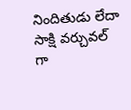నిందితుడు లేదా సాక్షి వర్చువల్ గా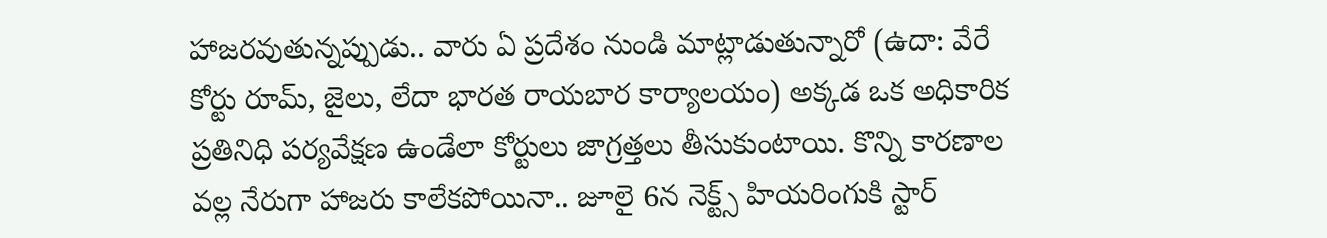హాజరవుతున్నప్పుడు.. వారు ఏ ప్రదేశం నుండి మాట్లాడుతున్నారో (ఉదా: వేరే కోర్టు రూమ్, జైలు, లేదా భారత రాయబార కార్యాలయం) అక్కడ ఒక అధికారిక ప్రతినిధి పర్యవేక్షణ ఉండేలా కోర్టులు జాగ్రత్తలు తీసుకుంటాయి. కొన్ని కారణాల వల్ల నేరుగా హాజరు కాలేకపోయినా.. జూలై 6న నెక్ట్స్ హియరింగుకి స్టార్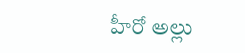హీరో అల్లు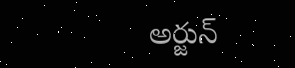అర్జున్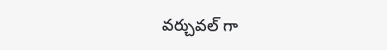వర్చువల్ గా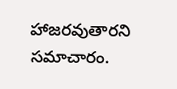హాజరవుతారని సమాచారం.